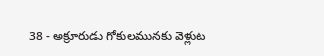38 - అక్రూరుడు గోకులమునకు వెళ్లుట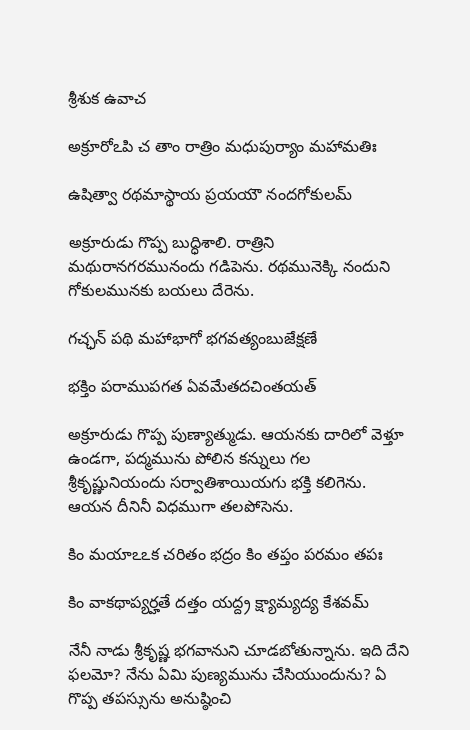శ్రీశుక ఉవాచ

అక్రూరోఽపి చ తాం రాత్రిం మధుపుర్యాం మహామతిః

ఉషిత్వా రథమాస్థాయ ప్రయయౌ నందగోకులమ్

అక్రూరుడు గొప్ప బుద్ధిశాలి. రాత్రిని మథురానగరమునందు గడిపెను. రథమునెక్కి నందుని గోకులమునకు బయలు దేరెను.

గచ్ఛన్ పథి మహాభాగో భగవత్యంబుజేక్షణే

భక్తిం పరాముపగత ఏవమేతదచింతయత్

అక్రూరుడు గొప్ప పుణ్యాత్ముడు. ఆయనకు దారిలో వెళ్తూ ఉండగా, పద్మమును పోలిన కన్నులు గల శ్రీకృష్ణునియందు సర్వాతిశాయియగు భక్తి కలిగెను. ఆయన దీనినీ విధముగా తలపోసెను.

కిం మయాఽఽక చరితం భద్రం కిం తప్తం పరమం తపః

కిం వాకథాప్యర్హతే దత్తం యద్ద్ర క్ష్యామ్యద్య కేశవమ్

నేనీ నాడు శ్రీకృష్ణ భగవానుని చూడబోతున్నాను. ఇది దేని ఫలమో? నేను ఏమి పుణ్యమును చేసియుందును? ఏ గొప్ప తపస్సును అనుష్ఠించి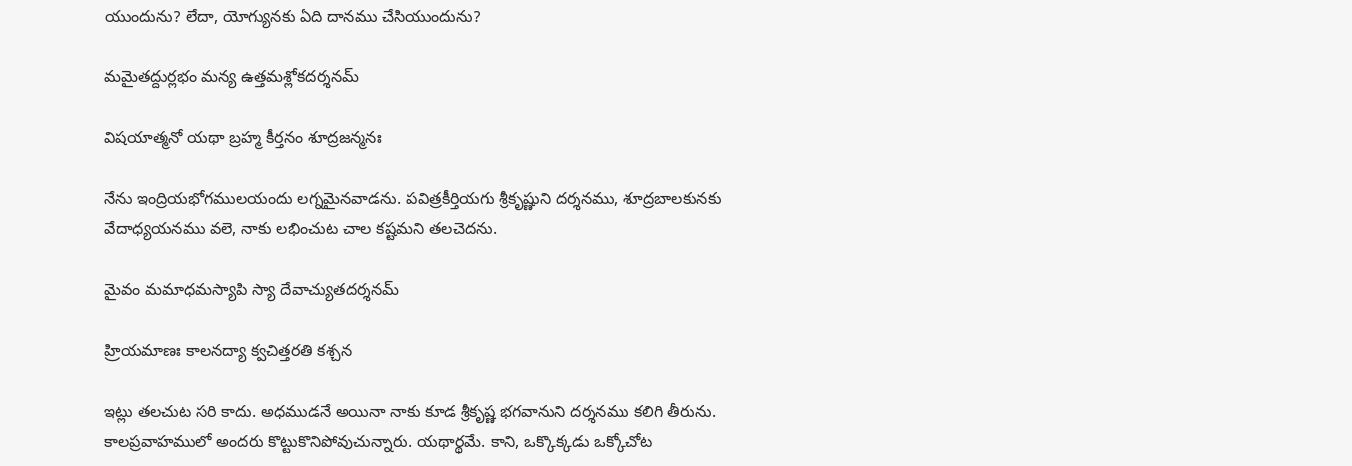యుందును? లేదా, యోగ్యునకు ఏది దానము చేసియుందును?

మమైతద్దుర్లభం మన్య ఉత్తమశ్లోకదర్శనమ్

విషయాత్మనో యథా బ్రహ్మ కీర్తనం శూద్రజన్మనః

నేను ఇంద్రియభోగములయందు లగ్నమైనవాడను. పవిత్రకీర్తియగు శ్రీకృష్ణుని దర్శనము, శూద్రబాలకునకు వేదాధ్యయనము వలె, నాకు లభించుట చాల కష్టమని తలచెదను.

మైవం మమాధమస్యాపి స్యా దేవాచ్యుతదర్శనమ్

హ్రియమాణః కాలనద్యా క్వచిత్తరతి కశ్చన

ఇట్లు తలచుట సరి కాదు. అధముడనే అయినా నాకు కూడ శ్రీకృష్ణ భగవానుని దర్శనము కలిగి తీరును. కాలప్రవాహములో అందరు కొట్టుకొనిపోవుచున్నారు. యథార్థమే. కాని, ఒక్కొక్కడు ఒక్కోచోట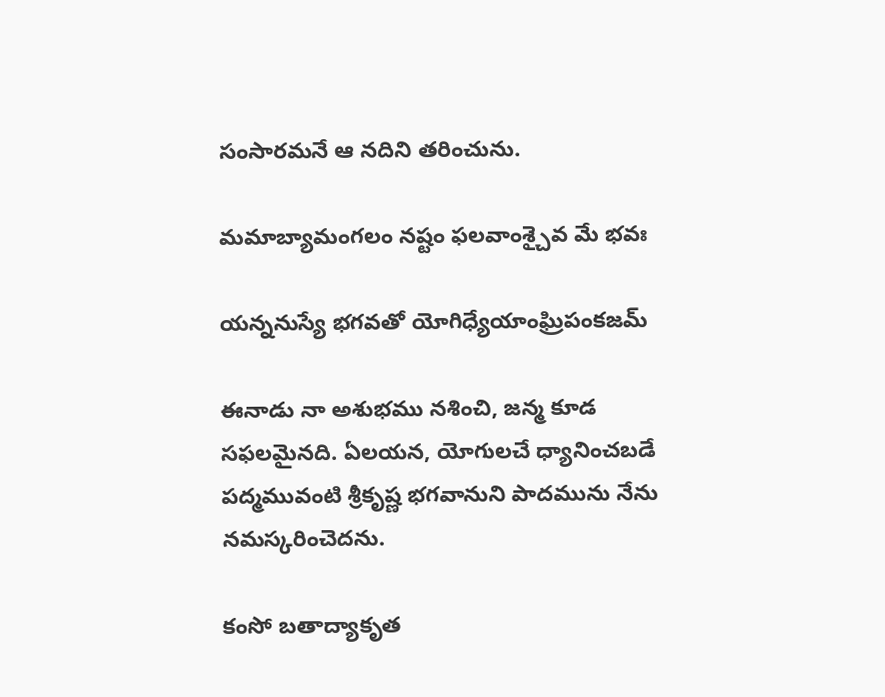సంసారమనే ఆ నదిని తరించును.

మమాబ్యామంగలం నష్టం ఫలవాంశ్చైవ మే భవః

యన్ననుస్యే భగవతో యోగిధ్యేయాంఘ్రిపంకజమ్

ఈనాడు నా అశుభము నశించి, జన్మ కూడ సఫలమైనది. ఏలయన, యోగులచే ధ్యానించబడే పద్మమువంటి శ్రీకృష్ణ భగవానుని పాదమును నేను నమస్కరించెదను.

కంసో బతాద్యాకృత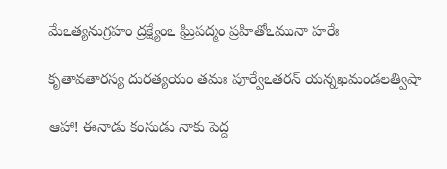మేఽత్యనుగ్రహం ద్రక్ష్యేంఽ ఘ్రిపద్మం ప్రహితోఽమునా హరేః

కృతావతారస్య దురత్యయం తమః పూర్వేఽతరన్ యన్నఖమండలత్విషా

ఆహా! ఈనాడు కంసుడు నాకు పెద్ద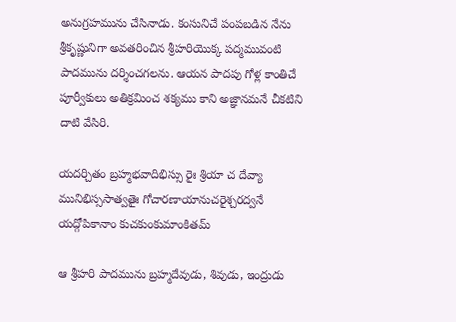అనుగ్రహమును చేసినాడు. కంసునిచే పంపబడిన నేను శ్రీకృష్ణునిగా అవతరించిన శ్రీహరియొక్క పద్మమువంటి పాదమును దర్శించగలను. ఆయన పాదపు గోళ్ల కాంతిచే పూర్వీకులు అతిక్రమించ శక్యము కాని అజ్ఞానమనే చీకటిని దాటి వేసిరి.

యదర్చితం బ్రహ్మభవాదిభిస్సు రైః శ్రియా చ దేవ్యా మునిభిస్ససాత్వతైః గోచారణాయానుచరైశ్చరద్వనే యద్గోపికానాం కుచకుంకుమాంకితమ్

ఆ శ్రీహరి పాదమును బ్రహ్మదేవుడు, శివుడు, ఇంద్రుడు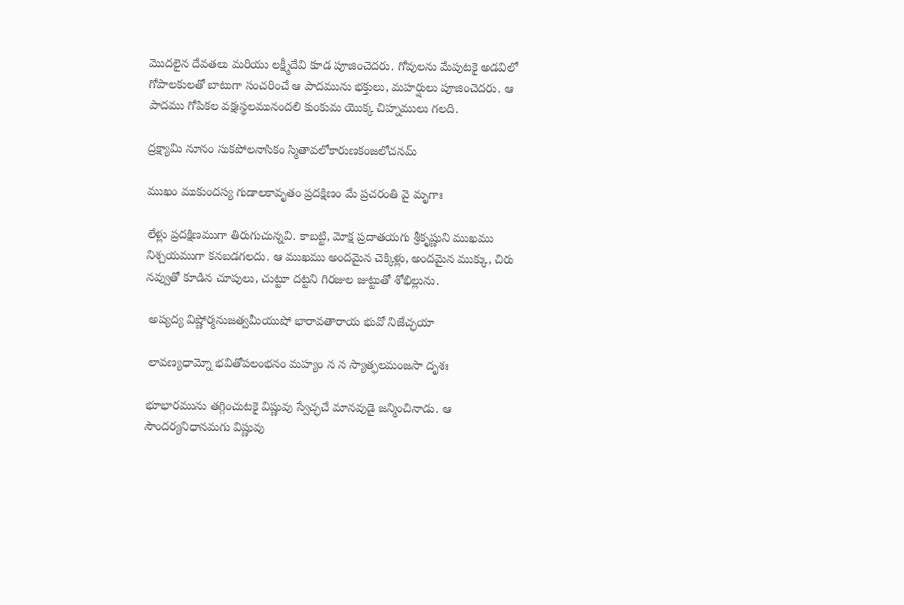మొదలైన దేవతలు మరియు లక్ష్మీదేవి కూడ పూజించెదరు. గోవులను మేపుటకై అడవిలో గోపాలకులతో బాటుగా సంచరించే ఆ పాదమును భక్తులు, మహర్షులు పూజించెదరు. ఆ పాదము గోపికల వక్షఃస్థలమునందలి కుంకుమ యొక్క చిహ్నములు గలది.

ద్రక్ష్యామి నూనం సుకపోలనాసికం స్మితావలోకారుణకంజలోచనమ్

ముఖం ముకుందస్య గుడాలకావృతం ప్రదక్షిణం మే ప్రచరంతి వై మృగాః

లేళ్లు ప్రదక్షిణముగా తిరుగుచున్నవి. కాబట్టి, మోక్ష ప్రదాతయగు శ్రీకృష్ణుని ముఖము నిశ్చయముగా కనబడగలదు. ఆ ముఖము అందమైన చెక్కిళ్లు, అందమైన ముక్కు, చిరు నవ్వుతో కూడిన చూపులు, చుట్టూ దట్టని గిరజుల జుట్టుతో శోభిల్లును.

 అప్యద్య విష్ణోర్మనుజత్వమీయుషో భారావతారాయ భువో నిజేచ్ఛయా

 లావణ్యధామ్నో భవితోపలంభనం మహ్యం న న స్యాత్ఫలమంజసా దృశః

భూభారమును తగ్గించుటకై విష్ణువు స్వేచ్ఛచే మానవుడై జన్మించినాడు. ఆ సౌందర్యనిధానమగు విష్ణువు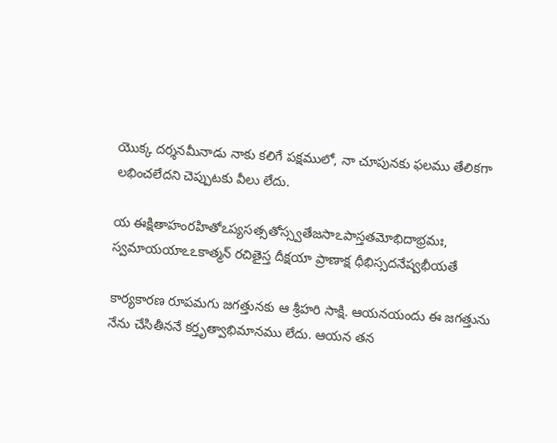యొక్క దర్శనమీనాడు నాకు కలిగే పక్షములో, నా చూపునకు ఫలము తేలికగా లభించలేదని చెప్పుటకు వీలు లేదు.

య ఈక్షితాహంరహితోఽప్యసత్సతోస్స్వతేజసాఽపాస్తతమోభిదాభ్రమః, స్వమాయయాఽఽకాత్మన్ రచితైస్త దీక్షయా ప్రాణాక్ష ధీభిస్సదనేష్వభీయతే

కార్యకారణ రూపమగు జగత్తునకు ఆ శ్రీహరి సాక్షి. ఆయనయందు ఈ జగత్తును నేను చేసితీననే కర్తృత్వాభిమానము లేదు. ఆయన తన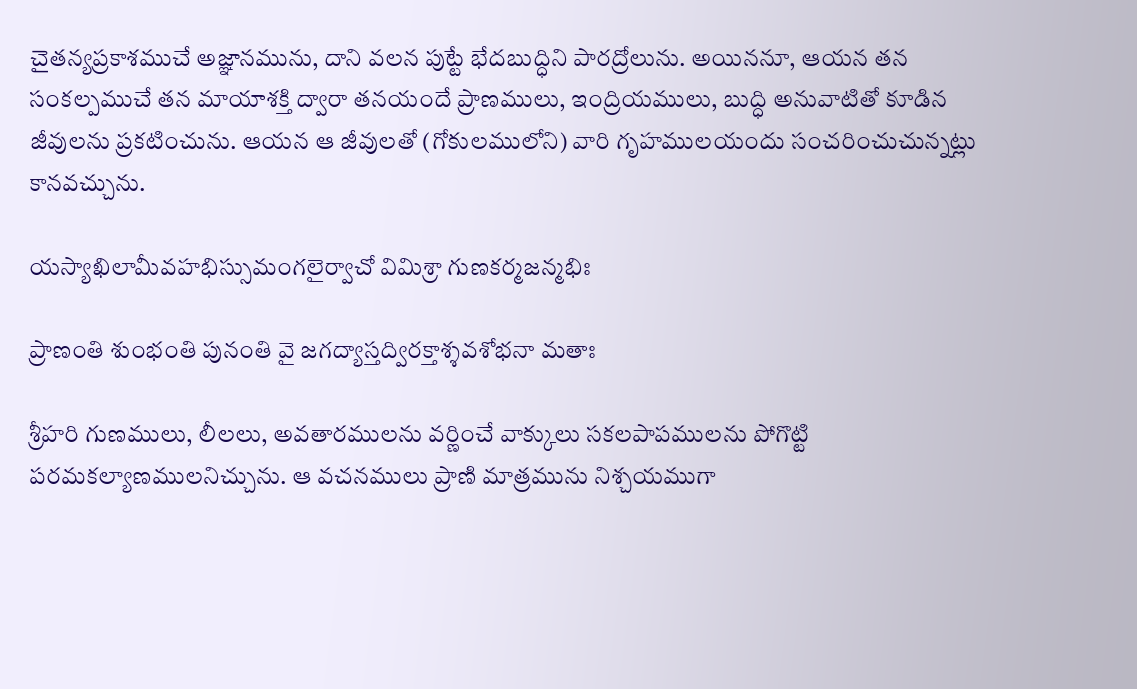చైతన్యప్రకాశముచే అజ్ఞానమును, దాని వలన పుట్టే భేదబుద్ధిని పారద్రోలును. అయిననూ, ఆయన తన సంకల్పముచే తన మాయాశక్తి ద్వారా తనయందే ప్రాణములు, ఇంద్రియములు, బుద్ధి అనువాటితో కూడిన జీవులను ప్రకటించును. ఆయన ఆ జీవులతో (గోకులములోని) వారి గృహములయందు సంచరించుచున్నట్లు కానవచ్చును.

యస్యాఖిలామీవహభిస్సుమంగలైర్వాచో విమిశ్రా గుణకర్మజన్మభిః

ప్రాణంతి శుంభంతి పునంతి వై జగద్యాస్తద్విరక్తాశ్శవశోభనా మతాః

శ్రీహరి గుణములు, లీలలు, అవతారములను వర్ణించే వాక్కులు సకలపాపములను పోగొట్టి పరమకల్యాణములనిచ్చును. ఆ వచనములు ప్రాణి మాత్రమును నిశ్చయముగా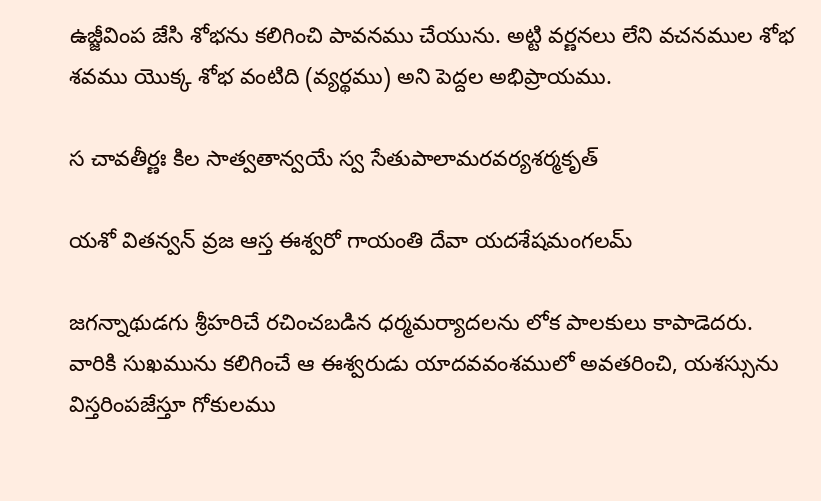ఉజ్జీవింప జేసి శోభను కలిగించి పావనము చేయును. అట్టి వర్ణనలు లేని వచనముల శోభ శవము యొక్క శోభ వంటిది (వ్యర్థము) అని పెద్దల అభిప్రాయము.

స చావతీర్ణః కిల సాత్వతాన్వయే స్వ సేతుపాలామరవర్యశర్మకృత్

యశో వితన్వన్ వ్రజ ఆస్త ఈశ్వరో గాయంతి దేవా యదశేషమంగలమ్

జగన్నాథుడగు శ్రీహరిచే రచించబడిన ధర్మమర్యాదలను లోక పాలకులు కాపాడెదరు. వారికి సుఖమును కలిగించే ఆ ఈశ్వరుడు యాదవవంశములో అవతరించి, యశస్సును విస్తరింపజేస్తూ గోకులము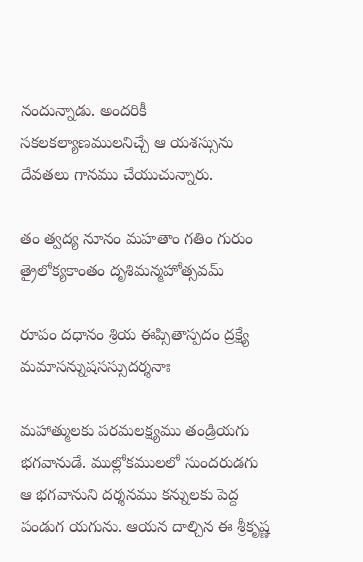నందున్నాడు. అందరికీ సకలకల్యాణములనిచ్చే ఆ యశస్సును దేవతలు గానము చేయుచున్నారు.

తం త్వద్య నూనం మహతాం గతిం గురుం త్రైలోక్యకాంతం దృశిమన్మహోత్సవమ్

రూపం దధానం శ్రియ ఈప్సితాస్పదం ద్రక్ష్యే మమాసన్నుషసస్సుదర్శనాః

మహాత్ములకు పరమలక్ష్యము తండ్రియగు భగవానుడే. ముల్లోకములలో సుందరుడగు ఆ భగవానుని దర్శనము కన్నులకు పెద్ద పండుగ యగును. ఆయన దాల్చిన ఈ శ్రీకృష్ణ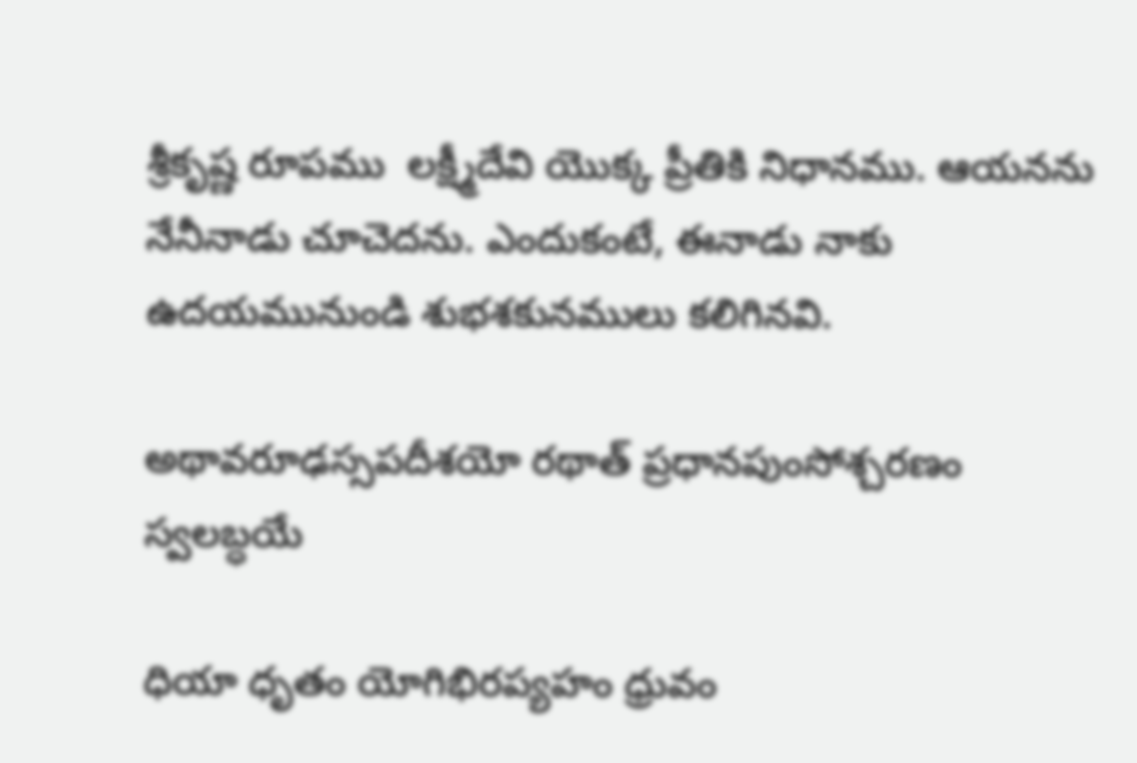శ్రీకృష్ణ రూపము  లక్ష్మీదేవి యొక్క ప్రీతికి నిధానము. ఆయనను నేనీనాడు చూచెదను. ఎందుకంటే, ఈనాడు నాకు ఉదయమునుండి శుభశకునములు కలిగినవి.

అథావరూఢస్సపదీశయో రథాత్ ప్రధానపుంసోశ్చరణం స్వలబ్ధయే

ధియా ధృతం యోగిభిరప్యహం ధ్రువం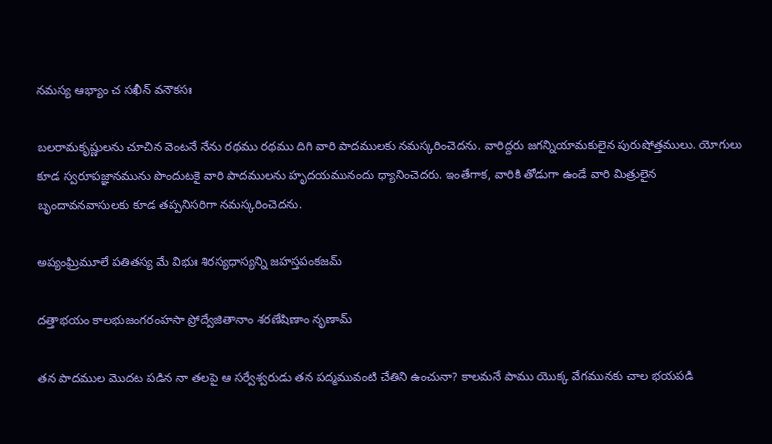నమస్య ఆభ్యాం చ సఖీన్ వనౌకసః

బలరామకృష్ణులను చూచిన వెంటనే నేను రథము రథము దిగి వారి పాదములకు నమస్కరించెదను. వారిద్దరు జగన్నియామకులైన పురుషోత్తములు. యోగులు కూడ స్వరూపజ్ఞానమును పొందుటకై వారి పాదములను హృదయమునందు ధ్యానించెదరు. ఇంతేగాక, వారికి తోడుగా ఉండే వారి మిత్రులైన బృందావనవాసులకు కూడ తప్పనిసరిగా నమస్కరించెదను.

అప్యంఘ్రిమూలే పతితస్య మే విభుః శిరస్యధాస్యన్ని జహస్తపంకజమ్

దత్తాభయం కాలభుజంగరంహసా ప్రోద్వేజితానాం శరణేషిణాం నృణామ్

తన పాదముల మొదట పడిన నా తలపై ఆ సర్వేశ్వరుడు తన పద్మమువంటి చేతిని ఉంచునా? కాలమనే పాము యొక్క వేగమునకు చాల భయపడి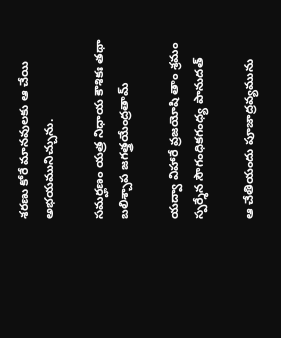శరణు కోరే మానవులకు ఆ చేయి అభయమునిచ్చును.

సమర్హణం యత్ర నిధాయ కౌశికః తథా బలిశ్చాప జగత్త్రయేంద్రతామ్

యద్వా విహారే వ్రజయోషి తాం శ్రమం స్పర్శేన సౌగంధికగంధ్య పానుదత్

ఆ చేతియందు పూజాద్రవ్యమును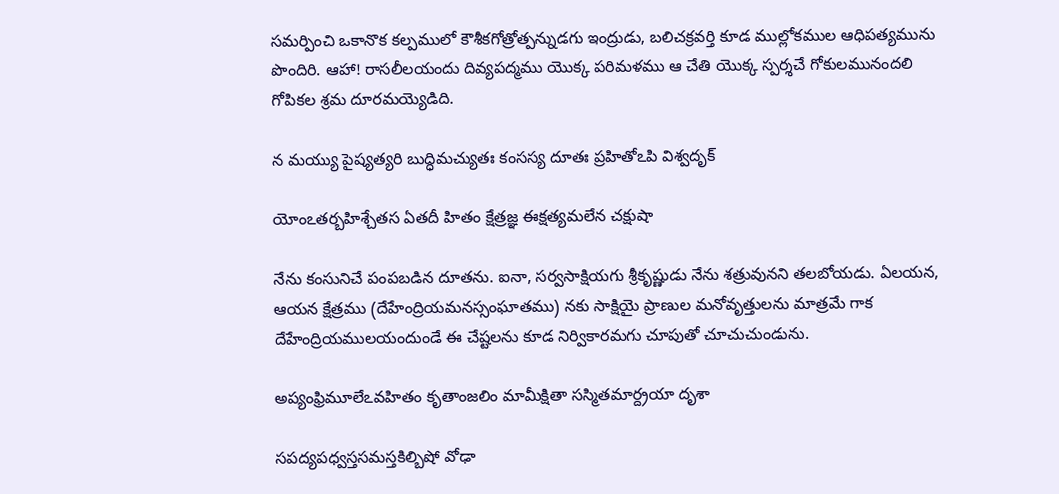సమర్పించి ఒకానొక కల్పములో కౌశీకగోత్రోత్పన్నుడగు ఇంద్రుడు, బలిచక్రవర్తి కూడ ముల్లోకముల ఆధిపత్యమును పొందిరి. ఆహా! రాసలీలయందు దివ్యపద్మము యొక్క పరిమళము ఆ చేతి యొక్క స్పర్శచే గోకులమునందలి గోపికల శ్రమ దూరమయ్యెడిది.

న మయ్యు పైష్యత్యరి బుద్ధిమచ్యుతః కంసస్య దూతః ప్రహితోఽపి విశ్వదృక్

యోంఽతర్బహిశ్చేతస ఏతదీ హితం క్షేత్రజ్ఞ ఈక్షత్యమలేన చక్షుషా

నేను కంసునిచే పంపబడిన దూతను. ఐనా, సర్వసాక్షియగు శ్రీకృష్ణుడు నేను శత్రువునని తలబోయడు. ఏలయన, ఆయన క్షేత్రము (దేహేంద్రియమనస్సంఘాతము) నకు సాక్షియై ప్రాణుల మనోవృత్తులను మాత్రమే గాక దేహేంద్రియములయందుండే ఈ చేష్టలను కూడ నిర్వికారమగు చూపుతో చూచుచుండును.

అప్యంఫ్రిమూలేఽవహితం కృతాంజలిం మామీక్షితా సస్మితమార్ద్రయా దృశా

సపద్యపధ్వస్తసమస్తకిల్బిషో వోఢా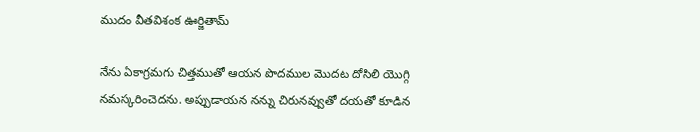ముదం వీతవిశంక ఊర్జితామ్

నేను ఏకాగ్రమగు చిత్తముతో ఆయన పొదముల మొదట దోసిలి యొగ్గి నమస్కరించెదను. అప్పుడాయన నన్ను చిరునవ్వుతో దయతో కూడిన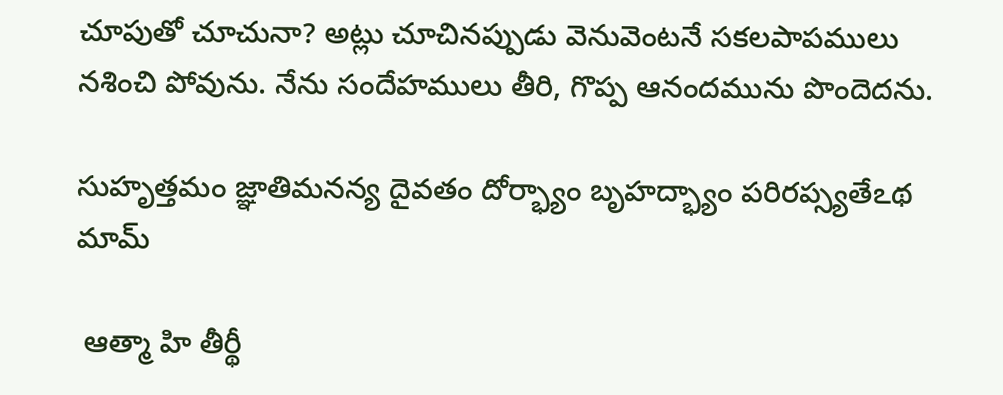చూపుతో చూచునా? అట్లు చూచినప్పుడు వెనువెంటనే సకలపాపములు నశించి పోవును. నేను సందేహములు తీరి, గొప్ప ఆనందమును పొందెదను.

సుహృత్తమం జ్ఞాతిమనన్య దైవతం దోర్భ్యాం బృహద్భ్యాం పరిరప్స్యతేఽథ మామ్

 ఆత్మా హి తీర్థీ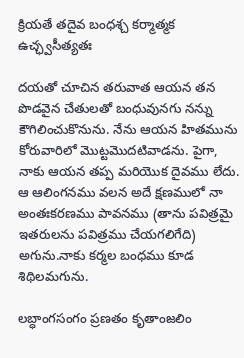క్రియతే తదైవ బంధశ్చ కర్మాత్మక ఉచ్ఛ్వసీత్యతః

దయతో చూచిన తరువాత ఆయన తన పొడవైన చేతులతో బంధువునగు నన్ను కౌగిలించుకొనును. నేను ఆయన హితమును కోరువారిలో మొట్టమొదటివాడను. పైగా, నాకు ఆయన తప్ప మరియొక దైవము లేదు. ఆ ఆలింగనము వలన అదే క్షణములో నా అంతఃకరణము పావనము (తాను పవిత్రమై ఇతరులను పవిత్రము చేయగలిగేది) అగును.నాకు కర్మల బంధము కూడ శిథిలమగును.

లబ్ధాంగసంగం ప్రణతం కృతాంజలిం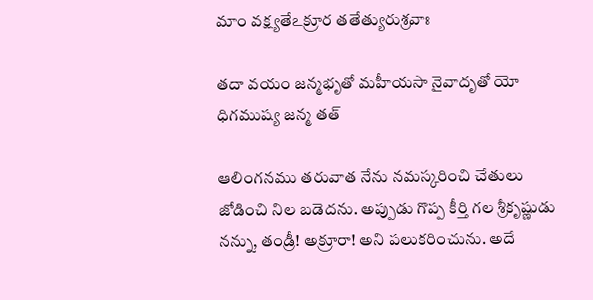మాం వక్ష్యతేఽక్రూర తతేత్యురుశ్రవాః

తదా వయం జన్మభృతో మహీయసా నైవాదృతో యో ధిగముష్య జన్మ తత్

ఆలింగనము తరువాత నేను నమస్కరించి చేతులు జోడించి నిల బడెదను. అప్పుడు గొప్ప కీర్తి గల శ్రీకృష్ణుడు నన్ను, తండ్రీ! అక్రూరా! అని పలుకరించును. అదే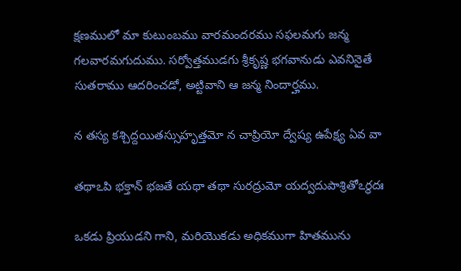క్షణములో మా కుటుంబము వారమందరము సఫలమగు జన్మ గలవారమగుదుము. సర్వోత్తముడగు శ్రీకృష్ణ భగవానుడు ఎవనినైతే సుతరాము ఆదరించడో, అట్టివాని ఆ జన్మ నిందార్హము.

న తస్య కశ్చిద్దయితస్సుహృత్తమో న చాప్రియో ద్వేష్య ఉపేక్ష్య ఏవ వా

తథాఽపి భక్తాన్ భజతే యథా తథా సురద్రుమో యద్వదుపాశ్రితోఽర్థదః

ఒకడు ప్రియుడని గాని, మరియొకడు అధికముగా హితమును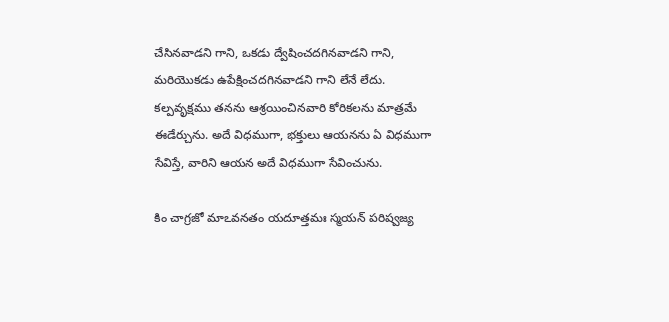చేసినవాడని గాని, ఒకడు ద్వేషించదగినవాడని గాని, మరియొకడు ఉపేక్షించదగినవాడని గాని లేనే లేదు. కల్పవృక్షము తనను ఆశ్రయించినవారి కోరికలను మాత్రమే ఈడేర్చును. అదే విధముగా, భక్తులు ఆయనను ఏ విధముగా సేవిస్తే, వారిని ఆయన అదే విధముగా సేవించును.

కిం చాగ్రజో మాఽవనతం యదూత్తమః స్మయన్ పరిష్వజ్య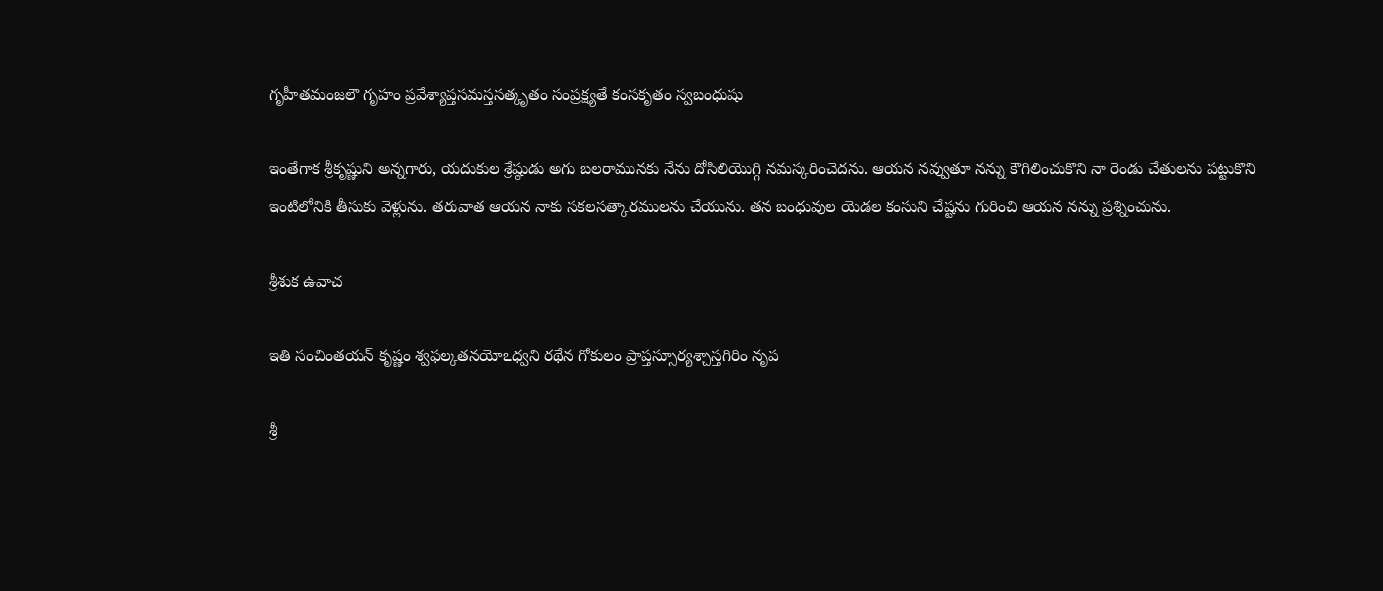గృహీతమంజలౌ గృహం ప్రవేశ్యాప్తసమస్తసత్కృతం సంప్రక్ష్యతే కంసకృతం స్వబంధుషు

ఇంతేగాక శ్రీకృష్ణుని అన్నగారు, యదుకుల శ్రేష్ఠుడు అగు బలరామునకు నేను దోసిలియొగ్గి నమస్కరించెదను. ఆయన నవ్వుతూ నన్ను కౌగిలించుకొని నా రెండు చేతులను పట్టుకొని ఇంటిలోనికి తీసుకు వెళ్లును. తరువాత ఆయన నాకు సకలసత్కారములను చేయును. తన బంధువుల యెడల కంసుని చేష్టను గురించి ఆయన నన్ను ప్రశ్నించును.

శ్రీశుక ఉవాచ

ఇతి సంచింతయన్ కృష్ణం శ్వఫల్కతనయోఽధ్వని రథేన గోకులం ప్రాప్తస్సూర్యశ్చాస్తగిరిం నృప

శ్రీ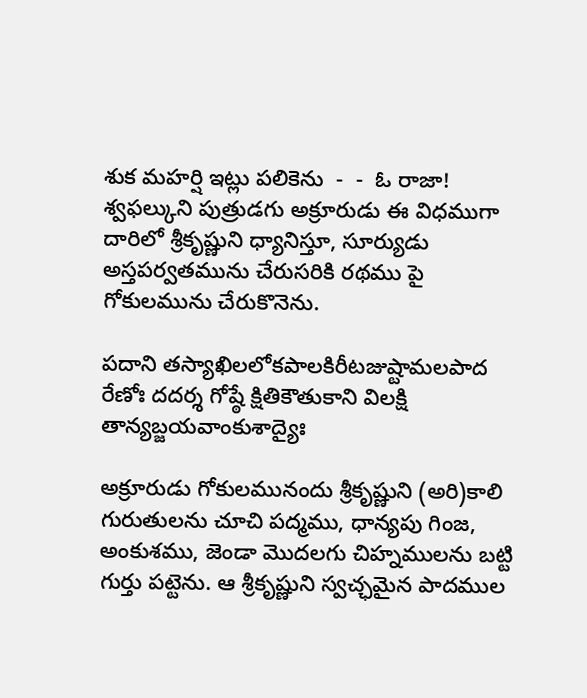శుక మహర్షి ఇట్లు పలికెను  -  -  ఓ రాజా! శ్వఫల్కుని పుత్రుడగు అక్రూరుడు ఈ విధముగా దారిలో శ్రీకృష్ణుని ధ్యానిస్తూ, సూర్యుడు అస్తపర్వతమును చేరుసరికి రథము పై గోకులమును చేరుకొనెను.

పదాని తస్యాఖిలలోకపాలకిరీటజుష్టామలపాద రేణోః దదర్శ గోష్ఠే క్షితికౌతుకాని విలక్షి తాన్యబ్జయవాంకుశాద్యైః

అక్రూరుడు గోకులమునందు శ్రీకృష్ణుని (అరి)కాలి గురుతులను చూచి పద్మము, ధాన్యపు గింజ, అంకుశము, జెండా మొదలగు చిహ్నములను బట్టి గుర్తు పట్టెను. ఆ శ్రీకృష్ణుని స్వచ్ఛమైన పాదముల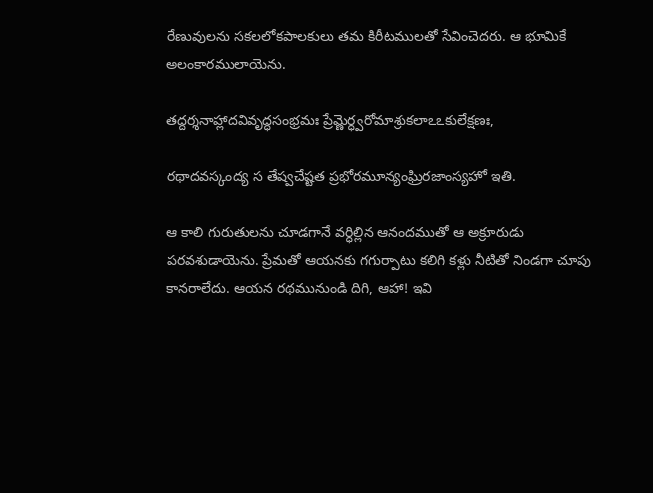రేణువులను సకలలోకపాలకులు తమ కిరీటములతో సేవించెదరు. ఆ భూమికే అలంకారములాయెను.

తద్దర్శనాహ్లాదవివృద్ధసంభ్రమః ప్రేమ్ణెర్ధ్వరోమాశ్రుకలాఽఽకులేక్షణః,

రథాదవస్కంద్య స తేష్వచేష్టత ప్రభోరమూన్యంఘ్రిరజాంస్యహో ఇతి.

ఆ కాలి గురుతులను చూడగానే వర్ధిల్లిన ఆనందముతో ఆ అక్రూరుడు పరవశుడాయెను. ప్రేమతో ఆయనకు గగుర్పాటు కలిగి కళ్లు నీటితో నిండగా చూపు కానరాలేదు. ఆయన రథమునుండి దిగి, ఆహా! ఇవి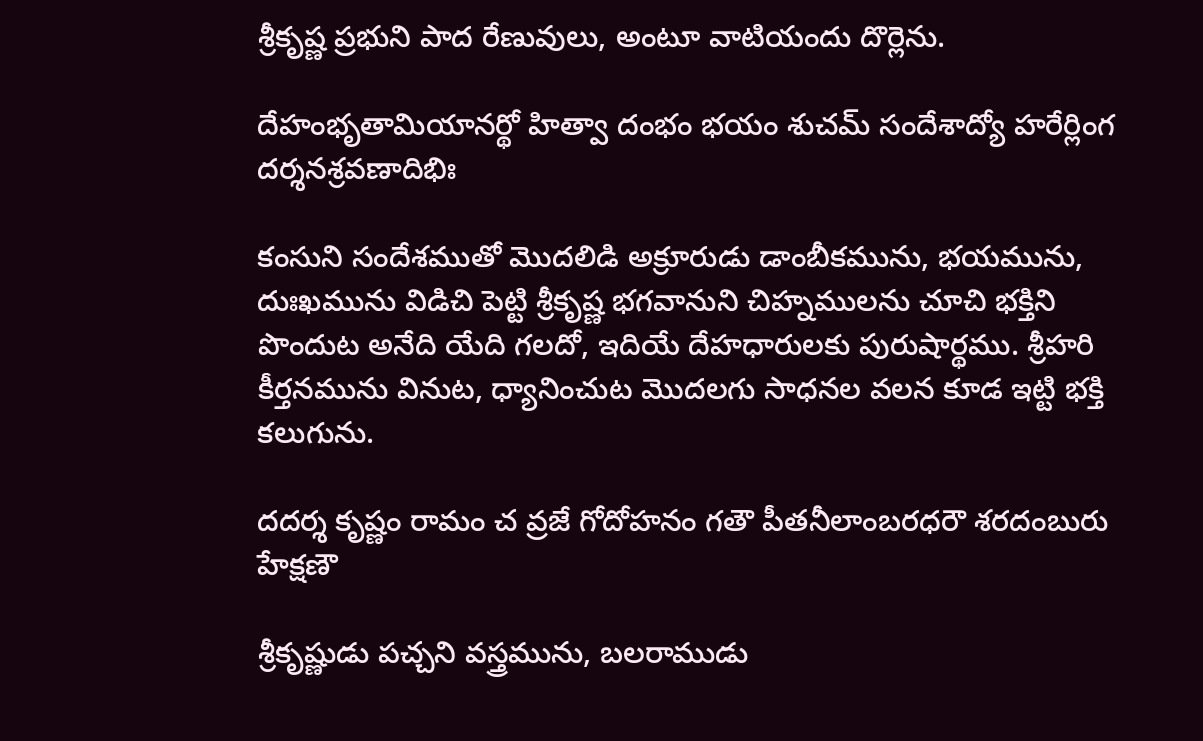శ్రీకృష్ణ ప్రభుని పాద రేణువులు, అంటూ వాటియందు దొర్లెను.

దేహంభృతామియానర్థో హిత్వా దంభం భయం శుచమ్ సందేశాద్యో హరేర్లింగ దర్శనశ్రవణాదిభిః

కంసుని సందేశముతో మొదలిడి అక్రూరుడు డాంబీకమును, భయమును, దుఃఖమును విడిచి పెట్టి శ్రీకృష్ణ భగవానుని చిహ్నములను చూచి భక్తిని పొందుట అనేది యేది గలదో, ఇదియే దేహధారులకు పురుషార్థము. శ్రీహరి కీర్తనమును వినుట, ధ్యానించుట మొదలగు సాధనల వలన కూడ ఇట్టి భక్తి కలుగును.

దదర్శ కృష్ణం రామం చ వ్రజే గోదోహనం గతౌ పీతనీలాంబరధరౌ శరదంబురు హేక్షణౌ

శ్రీకృష్ణుడు పచ్చని వస్త్రమును, బలరాముడు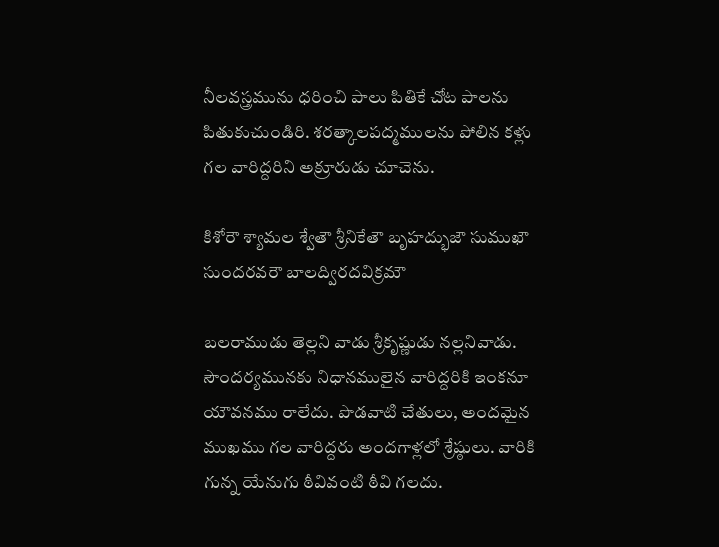నీలవస్త్రమును ధరించి పాలు పితికే చోట పాలను పితుకుచుండిరి. శరత్కాలపద్మములను పోలిన కళ్లు గల వారిద్దరిని అక్రూరుడు చూచెను.

కిశోరౌ శ్యామల శ్వేతౌ శ్రీనికేతౌ బృహద్భుజౌ సుముఖౌ సుందరవరౌ బాలద్విరదవిక్రమౌ

బలరాముడు తెల్లని వాడు శ్రీకృష్ణుడు నల్లనివాడు. సౌందర్యమునకు నిధానములైన వారిద్దరికి ఇంకనూ యౌవనము రాలేదు. పొడవాటి చేతులు, అందమైన ముఖము గల వారిద్దరు అందగాళ్లలో శ్రేష్ఠులు. వారికి గున్న యేనుగు ఠీవివంటి ఠీవి గలదు.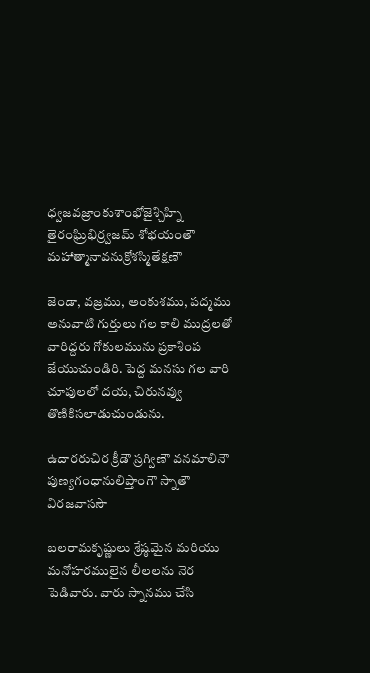ధ్వజవజ్రాంకుశాంభోజైశ్చిహ్ని తైరంఘ్రిభిర్ర్వజమ్ శోభయంతౌ మహాత్మానావనుక్రోశస్మితేక్షణౌ

జెండా, వజ్రము, అంకుశము, పద్మము అనువాటి గుర్తులు గల కాలి ముద్రలతో వారిద్దరు గోకులమును ప్రకాశింప జేయుచుండిరి. పెద్ద మనసు గల వారి చూపులలో దయ, చిరునవ్వు తొణికిసలాడుచుండును.

ఉదారరుచిర క్రీడౌ స్రగ్విణౌ వనమాలినౌ పుణ్యగంధానులిప్తాంగౌ స్నాతౌ విరజవాససౌ

బలరామకృష్ణులు శ్రేష్ఠమైన మరియు మనోహరములైన లీలలను నెర పెడివారు. వారు స్నానము చేసి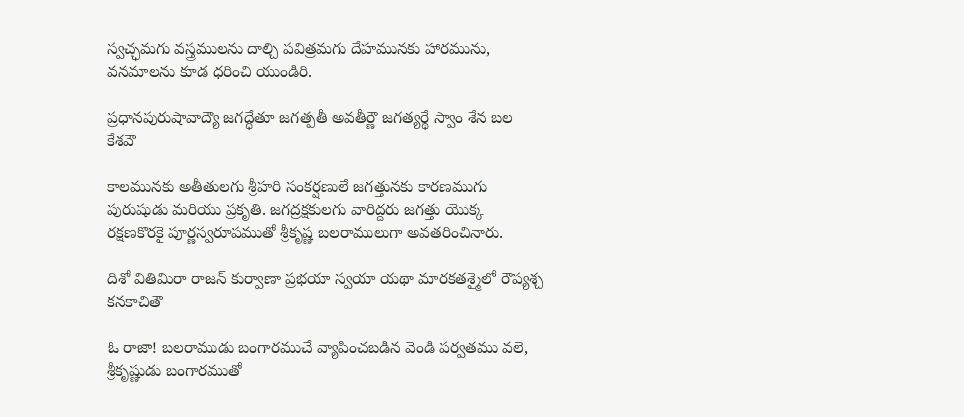స్వచ్ఛమగు వస్త్రములను దాల్చి పవిత్రమగు దేహమునకు హారమును, వనమాలను కూడ ధరించి యుండిరి.

ప్రధానపురుషావాద్యౌ జగద్ధేతూ జగత్పతీ అవతీర్ణౌ జగత్యర్థే స్వాం శేన బల కేశవౌ

కాలమునకు అతీతులగు శ్రీహరి సంకర్షణులే జగత్తునకు కారణముగు పురుషుడు మరియు ప్రకృతి. జగద్రక్షకులగు వారిద్దరు జగత్తు యొక్క రక్షణకొరకై పూర్ణస్వరూపముతో శ్రీకృష్ణ బలరాములుగా అవతరించినారు.

దిశో వితిమిరా రాజన్ కుర్వాణా ప్రభయా స్వయా యథా మారకతశ్మైలో రౌప్యశ్చ కనకాచితౌ

ఓ రాజా! బలరాముడు బంగారముచే వ్యాపించబడిన వెండి పర్వతము వలె, శ్రీకృష్ణుడు బంగారముతో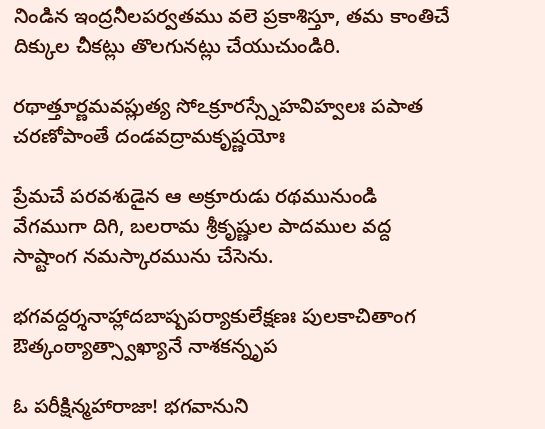నిండిన ఇంద్రనీలపర్వతము వలె ప్రకాశిస్తూ, తమ కాంతిచే దిక్కుల చీకట్లు తొలగునట్లు చేయుచుండిరి.

రథాత్తూర్ణమవప్లుత్య సోఽక్రూరస్స్నేహవిహ్వలః పపాత చరణోపాంతే దండవద్రామకృష్ణయోః

ప్రేమచే పరవశుడైన ఆ అక్రూరుడు రథమునుండి వేగముగా దిగి, బలరామ శ్రీకృష్ణుల పాదముల వద్ద సాష్టాంగ నమస్కారమును చేసెను.

భగవద్దర్శనాహ్లాదబాష్పపర్యాకులేక్షణః పులకాచితాంగ ఔత్కంఠ్యాత్స్వాఖ్యానే నాశకన్నృప

ఓ పరీక్షిన్మహారాజా! భగవానుని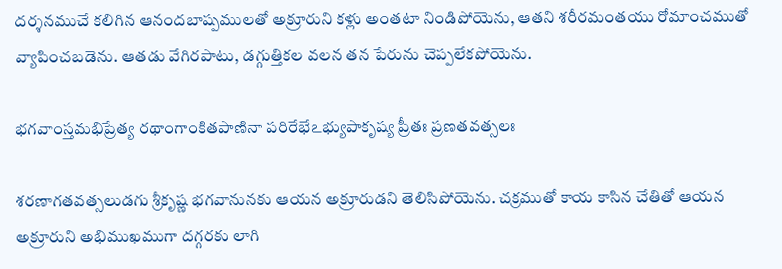దర్శనముచే కలిగిన ఆనందబాష్పములతో అక్రూరుని కళ్లు అంతటా నిండిపోయెను, ఆతని శరీరమంతయు రోమాంచముతో వ్యాపించబడెను. ఆతడు వేగిరపాటు, డగ్గుత్తికల వలన తన పేరును చెప్పలేకపోయెను.

భగవాంస్తమభిప్రేత్య రథాంగాంకితపాణినా పరిరేభేఽభ్యుపాకృష్య ప్రీతః ప్రణతవత్సలః

శరణాగతవత్సలుడగు శ్రీకృష్ణ భగవానునకు ఆయన అక్రూరుడని తెలిసిపోయెను. చక్రముతో కాయ కాసిన చేతితో ఆయన అక్రూరుని అభిముఖముగా దగ్గరకు లాగి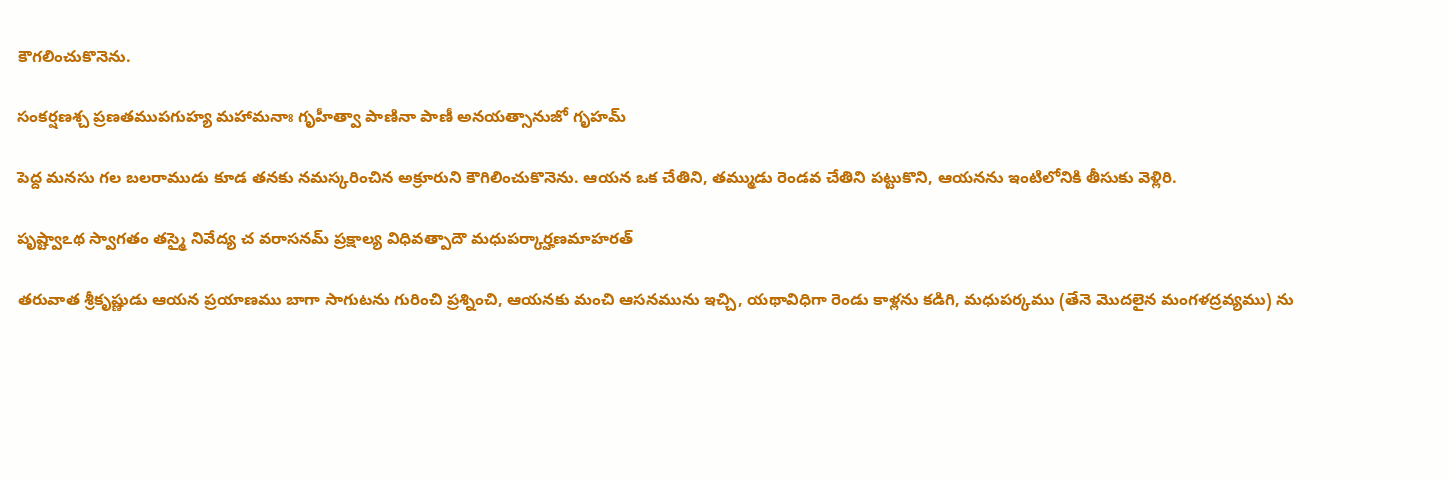కౌగలించుకొనెను.

సంకర్షణశ్చ ప్రణతముపగుహ్య మహామనాః గృహీత్వా పాణినా పాణీ అనయత్సానుజో గృహమ్

పెద్ద మనసు గల బలరాముడు కూడ తనకు నమస్కరించిన అక్రూరుని కౌగిలించుకొనెను. ఆయన ఒక చేతిని, తమ్ముడు రెండవ చేతిని పట్టుకొని, ఆయనను ఇంటిలోనికి తీసుకు వెళ్లిరి.

పృష్ట్వాఽథ స్వాగతం తస్మై నివేద్య చ వరాసనమ్ ప్రక్షాల్య విధివత్పాదౌ మధుపర్కార్హణమాహరత్

తరువాత శ్రీకృష్ణుడు ఆయన ప్రయాణము బాగా సాగుటను గురించి ప్రశ్నించి, ఆయనకు మంచి ఆసనమును ఇచ్చి, యథావిధిగా రెండు కాళ్లను కడిగి, మధుపర్కము (తేనె మొదలైన మంగళద్రవ్యము) ను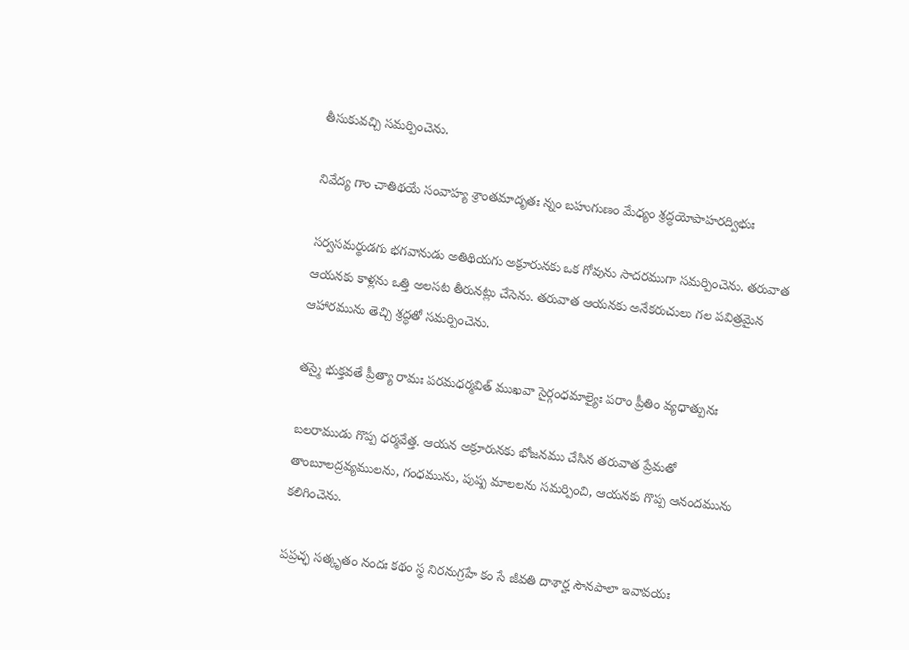తీసుకువచ్చి సమర్పించెను.

నివేద్య గాం చాతిథయే సంవాహ్య శ్రాంతమాదృతః న్నం బహుగుణం మేధ్యం శ్రద్ధయోపాహరద్విభుః

సర్వసమర్థుడగు భగవానుడు అతిథియగు అక్రూరునకు ఒక గోవును సాదరముగా సమర్పించెను. తరువాత ఆయనకు కాళ్లను ఒత్తి అలసట తీరునట్లు చేసెను. తరువాత ఆయనకు అనేకరుచులు గల పవిత్రమైన ఆహారమును తెచ్చి శ్రద్ధతో సమర్పించెను.

తస్మై భుక్తవతే ప్రీత్యా రామః పరమధర్మవిత్ ముఖవా సైర్గంధమాల్యైః పరాం ప్రీతిం వ్యధాత్పునః

బలరాముడు గొప్ప ధర్మవేత్త. ఆయన అక్రూరునకు భోజనము చేసిన తరువాత ప్రేమతో తాంబూలద్రవ్యములను, గంధమును, పుష్ప మాలలను సమర్పించి, ఆయనకు గొప్ప ఆనందమును కలిగించెను.

పప్రచ్ఛ సత్కృతం నందః కథం స్థ నిరనుగ్రహే కం సే జీవతి దాశార్హ సౌనపాలా ఇవావయః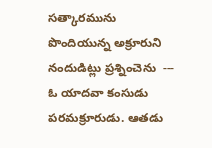సత్కారమును పొందియున్న అక్రూరుని నందుడిట్లు ప్రశ్నించెను  ---  ఓ యాదవా కంసుడు పరమక్రూరుడు. ఆతడు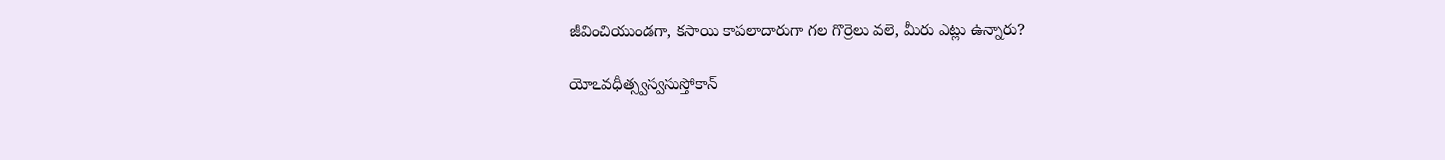జీవించియుండగా, కసాయి కాపలాదారుగా గల గొర్రెలు వలె, మీరు ఎట్లు ఉన్నారు?

యోఽవధీత్స్వస్వసుస్తోకాన్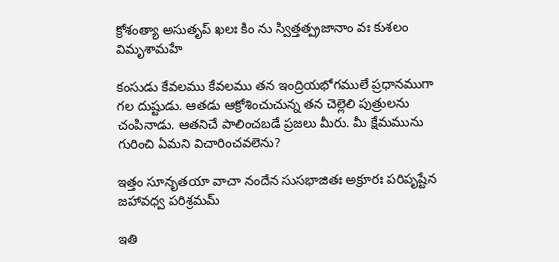క్రోశంత్యా అసుతృప్ ఖలః కిం ను స్విత్తత్ప్రజానాం వః కుశలం విమృశామహే

కంసుడు కేవలము కేవలము తన ఇంద్రియభోగములే ప్రధానముగా గల దుష్టుడు. ఆతడు ఆక్రోశించుచున్న తన చెల్లెలి పుత్రులను చంపినాడు. ఆతనిచే పాలించబడే ప్రజలు మీరు. మీ క్షేమమును గురించి ఏమని విచారించవలెను?

ఇత్తం సూనృతయా వాచా నందేన సుసభాజితః అక్రూరః పరిపృష్టేన జహావధ్వ పరిశ్రమమ్

ఇతి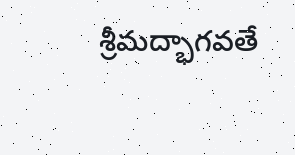శ్రీమద్భాగవతే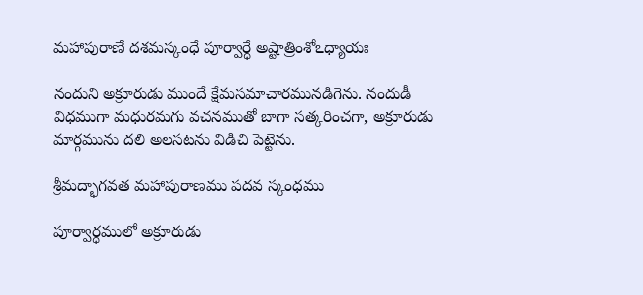మహాపురాణే దశమస్కంధే పూర్వార్ధే అష్టాత్రింశోఽధ్యాయః

నందుని అక్రూరుడు ముందే క్షేమసమాచారమునడిగెను. నందుడీ విధముగా మధురమగు వచనముతో బాగా సత్కరించగా, అక్రూరుడు మార్గమును దలి అలసటను విడిచి పెట్టెను.

శ్రీమద్భాగవత మహాపురాణము పదవ స్కంధము

పూర్వార్ధములో అక్రూరుడు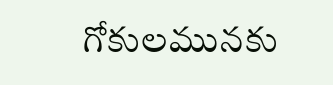గోకులమునకు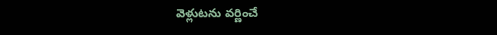వెళ్లుటను వర్ణించే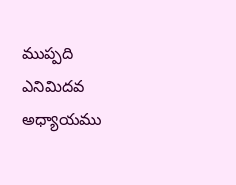ముప్పది ఎనిమిదవ అధ్యాయము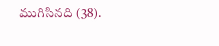ముగిసినది (38).